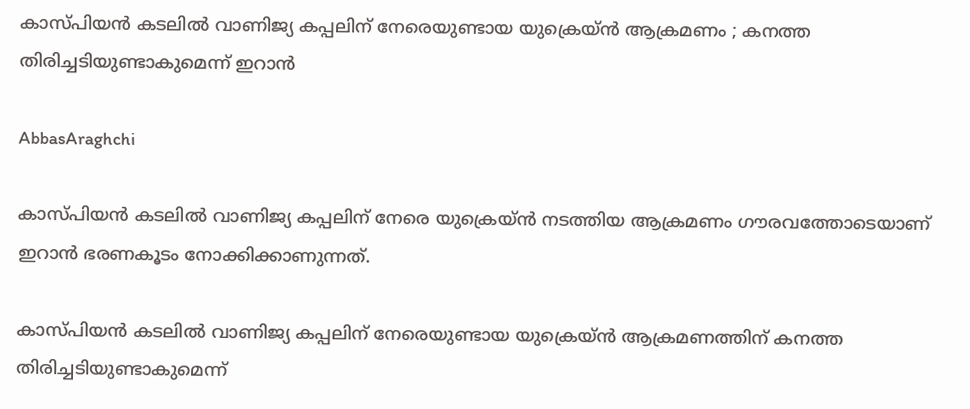കാസ്പിയന്‍ കടലില്‍ വാണിജ്യ കപ്പലിന് നേരെയുണ്ടായ യുക്രെയ്ന്‍ ആക്രമണം ; കനത്ത തിരിച്ചടിയുണ്ടാകുമെന്ന് ഇറാന്‍

AbbasAraghchi

കാസ്പിയന്‍ കടലില്‍ വാണിജ്യ കപ്പലിന് നേരെ യുക്രെയ്ന്‍ നടത്തിയ ആക്രമണം ഗൗരവത്തോടെയാണ് ഇറാന്‍ ഭരണകൂടം നോക്കിക്കാണുന്നത്.

കാസ്പിയന്‍ കടലില്‍ വാണിജ്യ കപ്പലിന് നേരെയുണ്ടായ യുക്രെയ്ന്‍ ആക്രമണത്തിന് കനത്ത തിരിച്ചടിയുണ്ടാകുമെന്ന്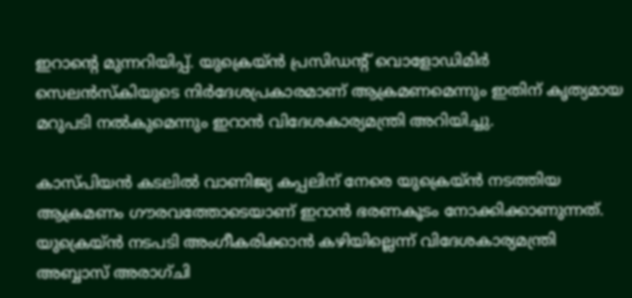ഇറാന്റെ മുന്നറിയിപ്പ്. യുക്രെയ്ന്‍ പ്രസിഡന്റ് വൊളോഡിമിര്‍ സെലന്‍സ്‌കിയുടെ നിര്‍ദേശപ്രകാരമാണ് ആക്രമണമെന്നും ഇതിന് കൃത്യമായ മറുപടി നല്‍കുമെന്നും ഇറാന്‍ വിദേശകാര്യമന്ത്രി അറിയിച്ചു.

കാസ്പിയന്‍ കടലില്‍ വാണിജ്യ കപ്പലിന് നേരെ യുക്രെയ്ന്‍ നടത്തിയ ആക്രമണം ഗൗരവത്തോടെയാണ് ഇറാന്‍ ഭരണകൂടം നോക്കിക്കാണുന്നത്. യുക്രെയ്ന്‍ നടപടി അംഗീകരിക്കാന്‍ കഴിയില്ലെന്ന് വിദേശകാര്യമന്ത്രി അബ്ബാസ് അരാഗ്ചി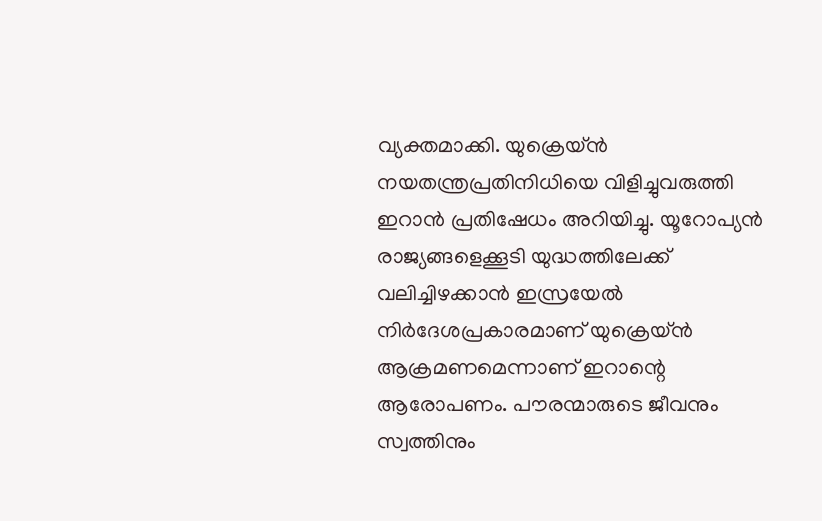വ്യക്തമാക്കി. യുക്രെയ്ന്‍ നയതന്ത്രപ്രതിനിധിയെ വിളിച്ചുവരുത്തി ഇറാന്‍ പ്രതിഷേധം അറിയിച്ചു. യൂറോപ്യന്‍ രാജ്യങ്ങളെക്കൂടി യുദ്ധത്തിലേക്ക് വലിച്ചിഴക്കാന്‍ ഇസ്രയേല്‍ നിര്‍ദേശപ്രകാരമാണ് യുക്രെയ്ന്‍ ആക്രമണമെന്നാണ് ഇറാന്റെ ആരോപണം. പൗരന്മാരുടെ ജീവനും സ്വത്തിനും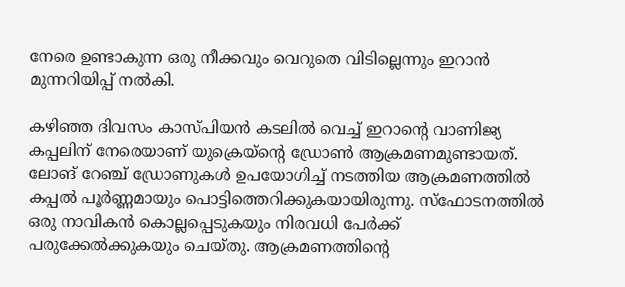നേരെ ഉണ്ടാകുന്ന ഒരു നീക്കവും വെറുതെ വിടില്ലെന്നും ഇറാന്‍ മുന്നറിയിപ്പ് നല്‍കി.

കഴിഞ്ഞ ദിവസം കാസ്പിയന്‍ കടലില്‍ വെച്ച് ഇറാന്റെ വാണിജ്യ കപ്പലിന് നേരെയാണ് യുക്രെയ്ന്റെ ഡ്രോണ്‍ ആക്രമണമുണ്ടായത്. ലോങ് റേഞ്ച് ഡ്രോണുകള്‍ ഉപയോഗിച്ച് നടത്തിയ ആക്രമണത്തില്‍ കപ്പല്‍ പൂര്‍ണ്ണമായും പൊട്ടിത്തെറിക്കുകയായിരുന്നു. സ്ഫോടനത്തില്‍ ഒരു നാവികന്‍ കൊല്ലപ്പെടുകയും നിരവധി പേര്‍ക്ക് പരുക്കേല്‍ക്കുകയും ചെയ്തു. ആക്രമണത്തിന്റെ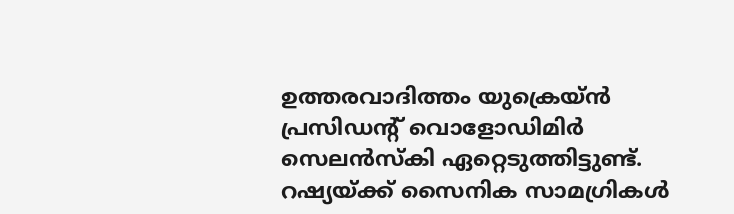ഉത്തരവാദിത്തം യുക്രെയ്ന്‍ പ്രസിഡന്റ് വൊളോഡിമിര്‍ സെലന്‍സ്‌കി ഏറ്റെടുത്തിട്ടുണ്ട്. റഷ്യയ്ക്ക് സൈനിക സാമഗ്രികള്‍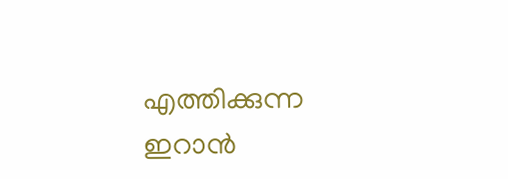എത്തിക്കുന്ന ഇറാന്‍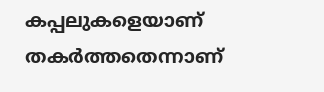കപ്പലുകളെയാണ് തകര്‍ത്തതെന്നാണ്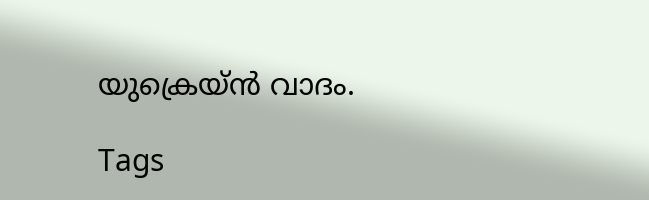യുക്രെയ്ന്‍ വാദം.

Tags